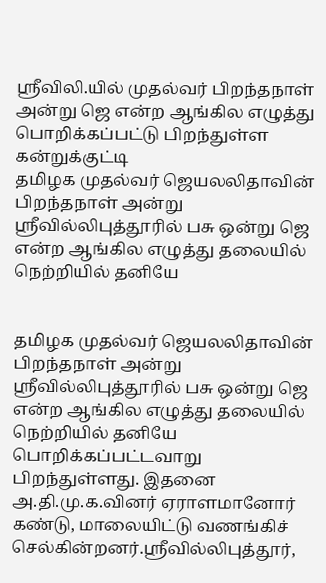ஸ்ரீவிலி.யில் முதல்வர் பிறந்தநாள் அன்று ஜெ என்ற ஆங்கில எழுத்து பொறிக்கப்பட்டு பிறந்துள்ள கன்றுக்குட்டி
தமிழக முதல்வர் ஜெயலலிதாவின் பிறந்தநாள் அன்று ஸ்ரீவில்லிபுத்தூரில் பசு ஒன்று ஜெ என்ற ஆங்கில எழுத்து தலையில் நெற்றியில் தனியே


தமிழக முதல்வர் ஜெயலலிதாவின் பிறந்தநாள் அன்று ஸ்ரீவில்லிபுத்தூரில் பசு ஒன்று ஜெ என்ற ஆங்கில எழுத்து தலையில் நெற்றியில் தனியே பொறிக்கப்பட்டவாறு பிறந்துள்ளது. இதனை அ.தி.மு.க.வினர் ஏராளமானோர் கண்டு, மாலையிட்டு வணங்கிச் செல்கின்றனர்.ஸ்ரீவில்லிபுத்தூர்,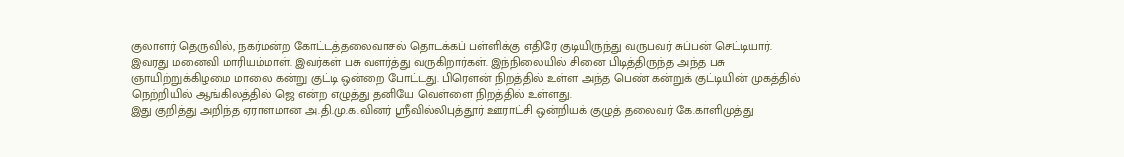குலாளர் தெருவில், நகர்மன்ற கோட்டத்தலைவாசல் தொடக்கப் பள்ளிக்கு எதிரே குடியிருந்து வருபவர் சுப்பன் செட்டியார். இவரது மனைவி மாரியம்மாள். இவர்கள் பசு வளர்த்து வருகிறார்கள். இந்நிலையில் சினை பிடித்திருந்த அந்த பசு ஞாயிற்றுக்கிழமை மாலை கன்று குட்டி ஒன்றை போட்டது. பிரௌன் நிறத்தில் உள்ள அந்த பெண் கன்றுக் குட்டியின் முகத்தில் நெற்றியில் ஆங்கிலத்தில் ஜெ என்ற எழுத்து தனியே வெள்ளை நிறத்தில் உள்ளது.
இது குறித்து அறிந்த ஏராளமான அ.தி.மு.க.வினர் ஸ்ரீவில்லிபுத்தூர் ஊராட்சி ஒன்றியக் குழுத் தலைவர் கே.காளிமுத்து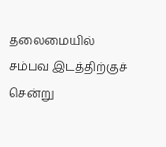தலைமையில் சம்பவ இடத்திற்குச் சென்று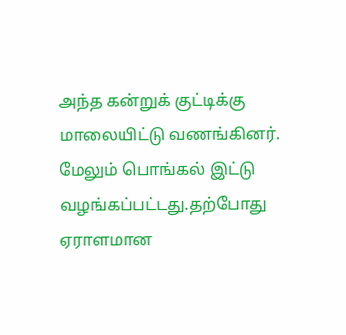அந்த கன்றுக் குட்டிக்கு மாலையிட்டு வணங்கினர். மேலும் பொங்கல் இட்டு வழங்கப்பட்டது.தற்போது ஏராளமான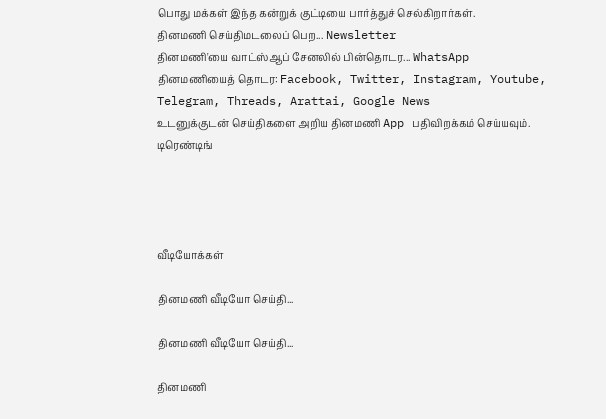பொது மக்கள் இந்த கன்றுக் குட்டியை பார்த்துச் செல்கிறார்கள்.
தினமணி செய்திமடலைப் பெற... Newsletter
தினமணி'யை வாட்ஸ்ஆப் சேனலில் பின்தொடர... WhatsApp
தினமணியைத் தொடர: Facebook, Twitter, Instagram, Youtube, Telegram, Threads, Arattai, Google News
உடனுக்குடன் செய்திகளை அறிய தினமணி App பதிவிறக்கம் செய்யவும்.
டிரெண்டிங்




வீடியோக்கள்

தினமணி வீடியோ செய்தி...

தினமணி வீடியோ செய்தி...

தினமணி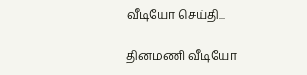வீடியோ செய்தி...

தினமணி வீடியோ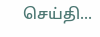செய்தி...